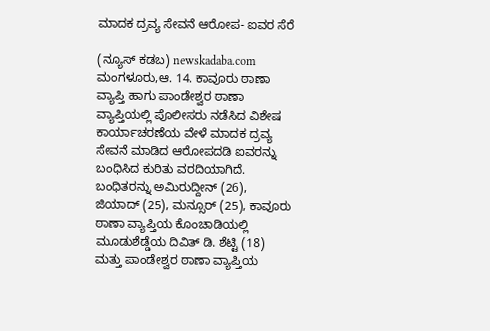ಮಾದಕ ದ್ರವ್ಯ ಸೇವನೆ ಆರೋಪ- ಐವರ ಸೆರೆ

(ನ್ಯೂಸ್ ಕಡಬ) newskadaba.com ಮಂಗಳೂರು,ಆ. 14. ಕಾವೂರು ಠಾಣಾ ವ್ಯಾಪ್ತಿ ಹಾಗು ಪಾಂಡೇಶ್ವರ ಠಾಣಾ ವ್ಯಾಪ್ತಿಯಲ್ಲಿ ಪೊಲೀಸರು ನಡೆಸಿದ ವಿಶೇಷ ಕಾರ್ಯಾಚರಣೆಯ ವೇಳೆ ಮಾದಕ ದ್ರವ್ಯ ಸೇವನೆ ಮಾಡಿದ ಆರೋಪದಡಿ ಐವರನ್ನು ಬಂಧಿಸಿದ ಕುರಿತು ವರದಿಯಾಗಿದೆ.     ಬಂಧಿತರನ್ನು ಅಮಿರುದ್ದೀನ್ (26), ಜಿಯಾದ್ (25), ಮನ್ಸೂರ್ (25), ಕಾವೂರು ಠಾಣಾ ವ್ಯಾಪ್ತಿಯ ಕೊಂಚಾಡಿಯಲ್ಲಿ ಮೂಡುಶೆಡ್ಡೆಯ ದಿವಿತ್ ಡಿ. ಶೆಟ್ಟಿ (18) ಮತ್ತು ಪಾಂಡೇಶ್ವರ ಠಾಣಾ ವ್ಯಾಪ್ತಿಯ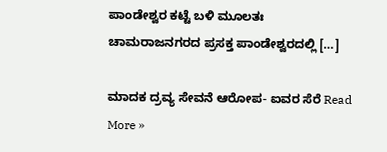ಪಾಂಡೇಶ್ವರ ಕಟ್ಟೆ ಬಳಿ ಮೂಲತಃ ಚಾಮರಾಜನಗರದ ಪ್ರಸಕ್ತ ಪಾಂಡೇಶ್ವರದಲ್ಲಿ […]

ಮಾದಕ ದ್ರವ್ಯ ಸೇವನೆ ಆರೋಪ- ಐವರ ಸೆರೆ Read More »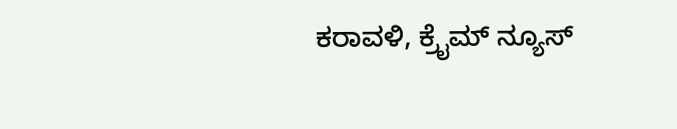ಕರಾವಳಿ, ಕ್ರೈಮ್ ನ್ಯೂಸ್